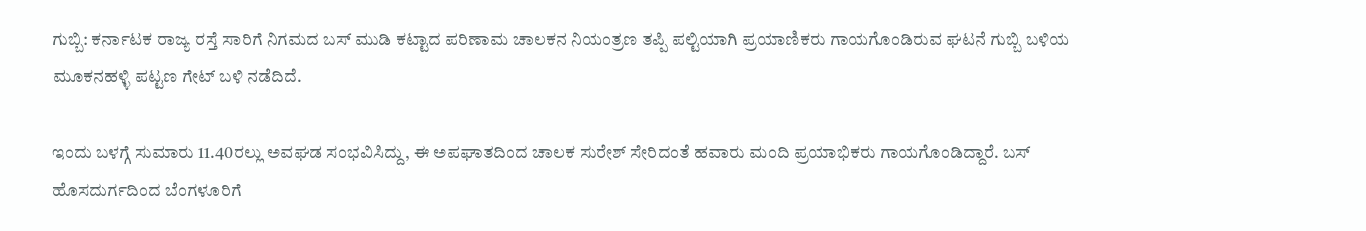ಗುಬ್ಬಿ: ಕರ್ನಾಟಕ ರಾಜ್ಯ ರಸ್ತೆ ಸಾರಿಗೆ ನಿಗಮದ ಬಸ್ ಮುಡಿ ಕಟ್ಟಾದ ಪರಿಣಾಮ ಚಾಲಕನ ನಿಯಂತ್ರಣ ತಪ್ಪಿ ಪಲ್ಟಿಯಾಗಿ ಪ್ರಯಾಣಿಕರು ಗಾಯಗೊಂಡಿರುವ ಘಟನೆ ಗುಬ್ಬಿ ಬಳಿಯ ಮೂಕನಹಳ್ಳಿ ಪಟ್ಟಣ ಗೇಟ್ ಬಳಿ ನಡೆದಿದೆ.

ಇಂದು ಬಳಗ್ಗೆ ಸುಮಾರು 11.40ರಲ್ಲು ಅವಘಡ ಸಂಭವಿಸಿದ್ದು, ಈ ಅಪಘಾತದಿಂದ ಚಾಲಕ ಸುರೇಶ್ ಸೇರಿದಂತೆ ಹವಾರು ಮಂದಿ ಪ್ರಯಾಭಿಕರು ಗಾಯಗೊಂಡಿದ್ದಾರೆ. ಬಸ್ ಹೊಸದುರ್ಗದಿಂದ ಬೆಂಗಳೂರಿಗೆ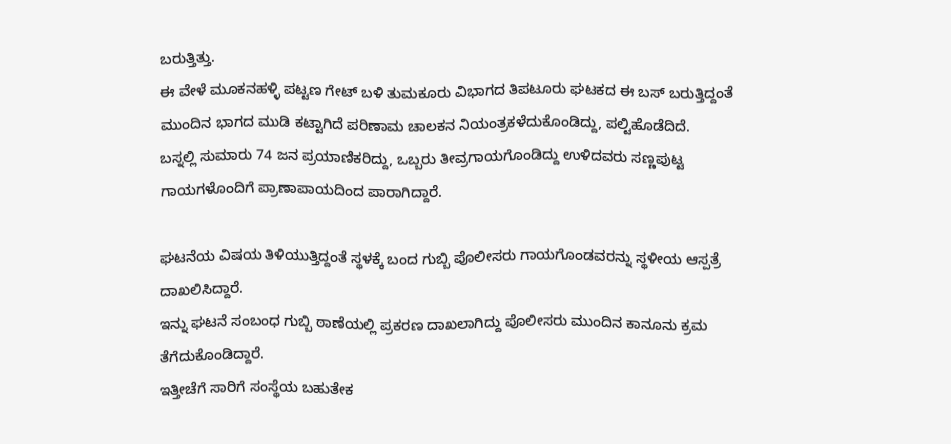ಬರುತ್ತಿತ್ತು.
ಈ ವೇಳೆ ಮೂಕನಹಳ್ಳಿ ಪಟ್ಟಣ ಗೇಟ್ ಬಳಿ ತುಮಕೂರು ವಿಭಾಗದ ತಿಪಟೂರು ಘಟಕದ ಈ ಬಸ್ ಬರುತ್ತಿದ್ದಂತೆ ಮುಂದಿನ ಭಾಗದ ಮುಡಿ ಕಟ್ಟಾಗಿದೆ ಪರಿಣಾಮ ಚಾಲಕನ ನಿಯಂತ್ರಕಳೆದುಕೊಂಡಿದ್ದು, ಪಲ್ಟಿಹೊಡೆದಿದೆ.
ಬಸ್ನಲ್ಲಿ ಸುಮಾರು 74 ಜನ ಪ್ರಯಾಣಿಕರಿದ್ದು, ಒಬ್ಬರು ತೀವ್ರಗಾಯಗೊಂಡಿದ್ದು ಉಳಿದವರು ಸಣ್ಣಪುಟ್ಟ ಗಾಯಗಳೊಂದಿಗೆ ಪ್ರಾಣಾಪಾಯದಿಂದ ಪಾರಾಗಿದ್ದಾರೆ.

ಘಟನೆಯ ವಿಷಯ ತಿಳಿಯುತ್ತಿದ್ದಂತೆ ಸ್ಥಳಕ್ಕೆ ಬಂದ ಗುಬ್ಬಿ ಪೊಲೀಸರು ಗಾಯಗೊಂಡವರನ್ನು ಸ್ಥಳೀಯ ಆಸ್ಪತ್ರೆ ದಾಖಲಿಸಿದ್ದಾರೆ.
ಇನ್ನು ಘಟನೆ ಸಂಬಂಧ ಗುಬ್ಬಿ ಠಾಣೆಯಲ್ಲಿ ಪ್ರಕರಣ ದಾಖಲಾಗಿದ್ದು ಪೊಲೀಸರು ಮುಂದಿನ ಕಾನೂನು ಕ್ರಮ ತೆಗೆದುಕೊಂಡಿದ್ದಾರೆ.
ಇತ್ತೀಚೆಗೆ ಸಾರಿಗೆ ಸಂಸ್ಥೆಯ ಬಹುತೇಕ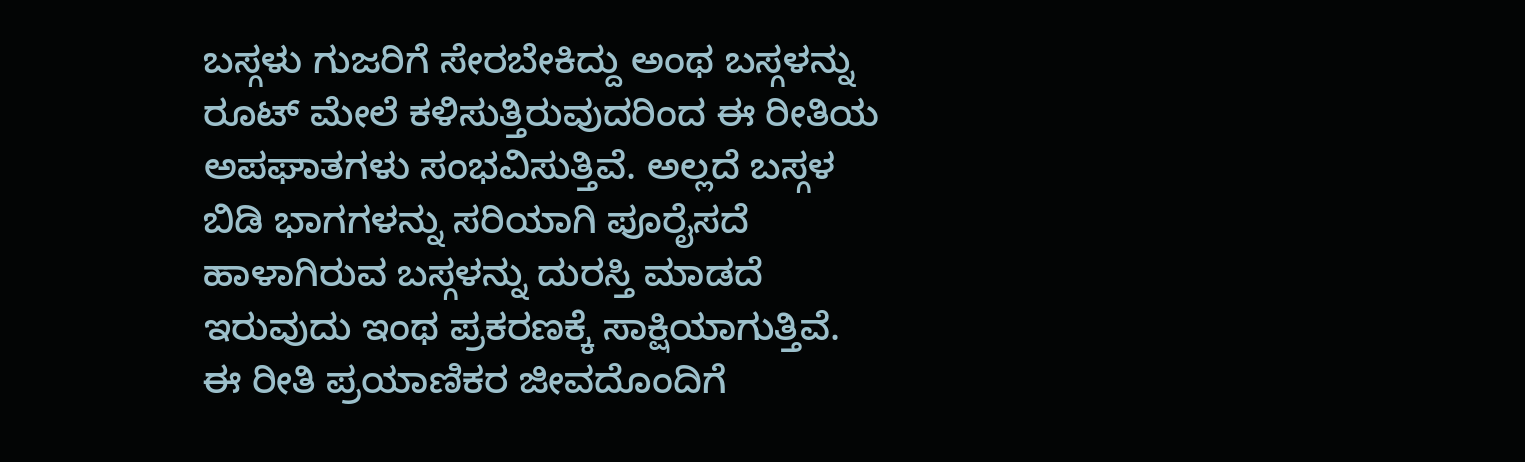ಬಸ್ಗಳು ಗುಜರಿಗೆ ಸೇರಬೇಕಿದ್ದು ಅಂಥ ಬಸ್ಗಳನ್ನು ರೂಟ್ ಮೇಲೆ ಕಳಿಸುತ್ತಿರುವುದರಿಂದ ಈ ರೀತಿಯ ಅಪಘಾತಗಳು ಸಂಭವಿಸುತ್ತಿವೆ. ಅಲ್ಲದೆ ಬಸ್ಗಳ ಬಿಡಿ ಭಾಗಗಳನ್ನು ಸರಿಯಾಗಿ ಪೂರೈಸದೆ ಹಾಳಾಗಿರುವ ಬಸ್ಗಳನ್ನು ದುರಸ್ತಿ ಮಾಡದೆ ಇರುವುದು ಇಂಥ ಪ್ರಕರಣಕ್ಕೆ ಸಾಕ್ಷಿಯಾಗುತ್ತಿವೆ.
ಈ ರೀತಿ ಪ್ರಯಾಣಿಕರ ಜೀವದೊಂದಿಗೆ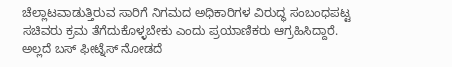ಚೆಲ್ಲಾಟವಾಡುತ್ತಿರುವ ಸಾರಿಗೆ ನಿಗಮದ ಅಧಿಕಾರಿಗಳ ವಿರುದ್ಧ ಸಂಬಂಧಪಟ್ಟ ಸಚಿವರು ಕ್ರಮ ತೆಗೆದುಕೊಳ್ಳಬೇಕು ಎಂದು ಪ್ರಯಾಣಿಕರು ಆಗ್ರಹಿಸಿದ್ದಾರೆ.
ಅಲ್ಲದೆ ಬಸ್ ಫೀಟ್ನೆಸ್ ನೋಡದೆ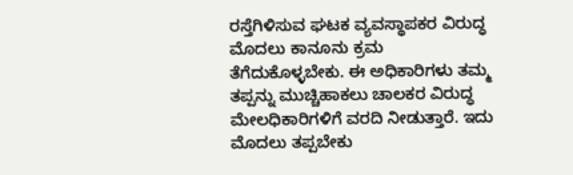ರಸ್ತೆಗಿಳಿಸುವ ಘಟಕ ವ್ಯವಸ್ಥಾಪಕರ ವಿರುದ್ಧ ಮೊದಲು ಕಾನೂನು ಕ್ರಮ ತೆಗೆದುಕೊಳ್ಳಬೇಕು. ಈ ಅಧಿಕಾರಿಗಳು ತಮ್ಮ ತಪ್ಪನ್ನು ಮುಚ್ಚಿಹಾಕಲು ಚಾಲಕರ ವಿರುದ್ಧ ಮೇಲಧಿಕಾರಿಗಳಿಗೆ ವರದಿ ನೀಡುತ್ತಾರೆ. ಇದು ಮೊದಲು ತಪ್ಪಬೇಕು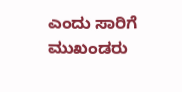ಎಂದು ಸಾರಿಗೆ ಮುಖಂಡರು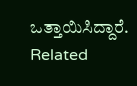ಒತ್ತಾಯಿಸಿದ್ದಾರೆ.
Related